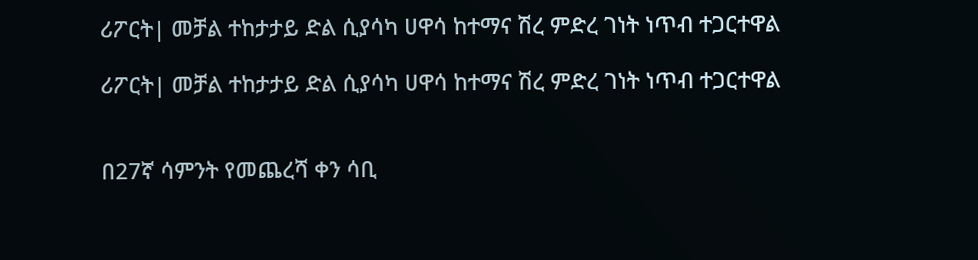ሪፖርት| መቻል ተከታታይ ድል ሲያሳካ ሀዋሳ ከተማና ሽረ ምድረ ገነት ነጥብ ተጋርተዋል

ሪፖርት| መቻል ተከታታይ ድል ሲያሳካ ሀዋሳ ከተማና ሽረ ምድረ ገነት ነጥብ ተጋርተዋል


በ27ኛ ሳምንት የመጨረሻ ቀን ሳቢ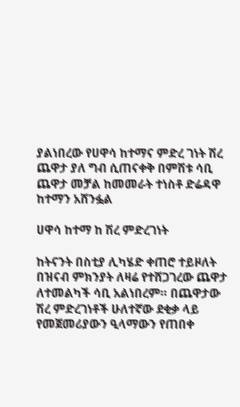ያልነበረው የሀዋሳ ከተማና ምድረ ገነት ሽረ ጨዋታ ያለ ግብ ሲጠናቀቅ በምሽቱ ሳቢ ጨዋታ መቻል ከመመራት ተነስቶ ድሬዳዋ ከተማን አሸንፏል

ሀዋሳ ከተማ ከ ሽረ ምድረገነት

ከትናንት በስቲያ ሊካሄድ ቀጠሮ ተይዞለት በዝናብ ምክንያት ለዛሬ የተሸጋገረው ጨዋታ ለተመልካች ሳቢ አልነበረም። በጨዋታው ሽረ ምድረገነቶች ሁለተኛው ደቂቃ ላይ የመጀመሪያውን ዒላማውን የጠበቀ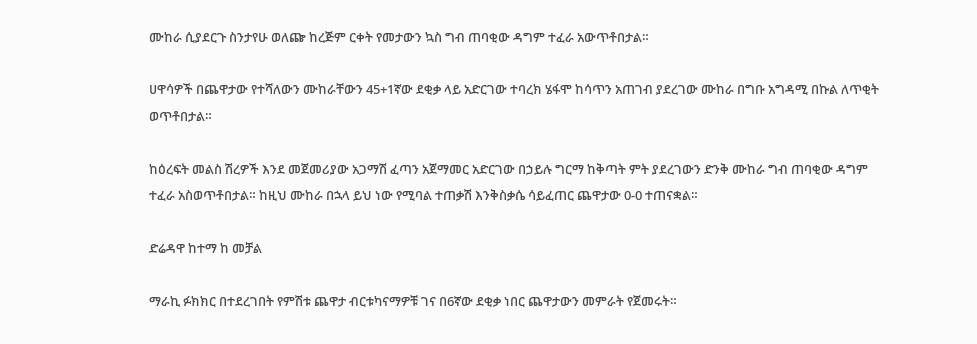ሙከራ ሲያደርጉ ስንታየሁ ወለጬ ከረጅም ርቀት የመታውን ኳስ ግብ ጠባቂው ዳግም ተፈራ አውጥቶበታል።

ሀዋሳዎች በጨዋታው የተሻለውን ሙከራቸውን 45+1ኛው ደቂቃ ላይ አድርገው ተባረክ ሄፋሞ ከሳጥን አጠገብ ያደረገው ሙከራ በግቡ አግዳሚ በኩል ለጥቂት ወጥቶበታል።

ከዕረፍት መልስ ሽረዎች እንደ መጀመሪያው አጋማሽ ፈጣን አጀማመር አድርገው በኃይሉ ግርማ ከቅጣት ምት ያደረገውን ድንቅ ሙከራ ግብ ጠባቂው ዳግም ተፈራ አስወጥቶበታል። ከዚህ ሙከራ በኋላ ይህ ነው የሚባል ተጠቃሽ እንቅስቃሴ ሳይፈጠር ጨዋታው 0-0 ተጠናቋል።

ድሬዳዋ ከተማ ከ መቻል

ማራኪ ፉክክር በተደረገበት የምሽቱ ጨዋታ ብርቱካናማዎቹ ገና በ6ኛው ደቂቃ ነበር ጨዋታውን መምራት የጀመሩት።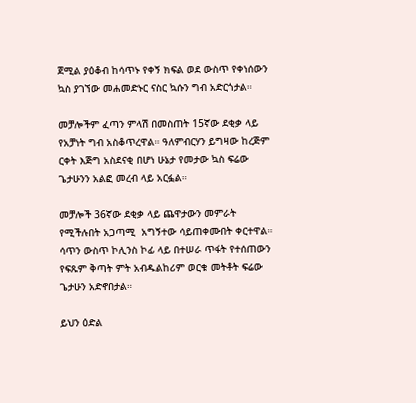ጀሚል ያዕቆብ ከሳጥኑ የቀኝ ክፍል ወደ ውስጥ የቀነሰውን ኳስ ያገኘው መሐመድኑር ናስር ኳሱን ግብ አድርጎታል።

መቻሎችም ፈጣን ምላሽ በመስጠት 15ኛው ደቂቃ ላይ የአቻነት ግብ አስቆጥረዋል። ዓለምብርሃን ይግዛው ከረጅም ርቀት እጅግ አስደናቂ በሆነ ሁኔታ የመታው ኳስ ፍሬው ጌታሁንን አልፎ መረብ ላይ አርፏል።

መቻሎች 36ኛው ደቂቃ ላይ ጨዋታውን መምራት የሚችሉበት አጋጣሚ  አግኝተው ሳይጠቀሙበት ቀርተዋል። ሳጥን ውስጥ ኮሊንስ ኮፊ ላይ በተሠራ ጥፋት የተሰጠውን የፍጹም ቅጣት ምት አብዱልከሪም ወርቁ መትቶት ፍሬው ጌታሁን አድኖበታል።

ይህን ዕድል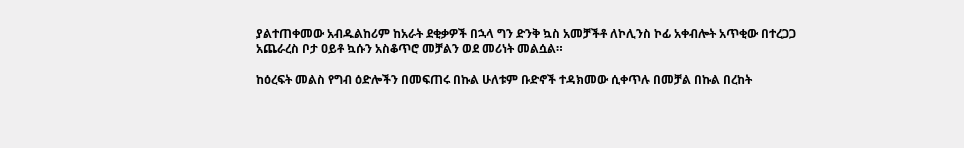ያልተጠቀመው አብዱልከሪም ከአራት ደቂቃዎች በኋላ ግን ድንቅ ኳስ አመቻችቶ ለኮሊንስ ኮፊ አቀብሎት አጥቂው በተረጋጋ አጨራረስ ቦታ ዐይቶ ኳሱን አስቆጥሮ መቻልን ወደ መሪነት መልሷል።

ከዕረፍት መልስ የግብ ዕድሎችን በመፍጠሩ በኩል ሁለቱም ቡድኖች ተዳክመው ሲቀጥሉ በመቻል በኩል በረከት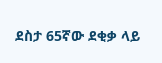ደስታ 65ኛው ደቂቃ ላይ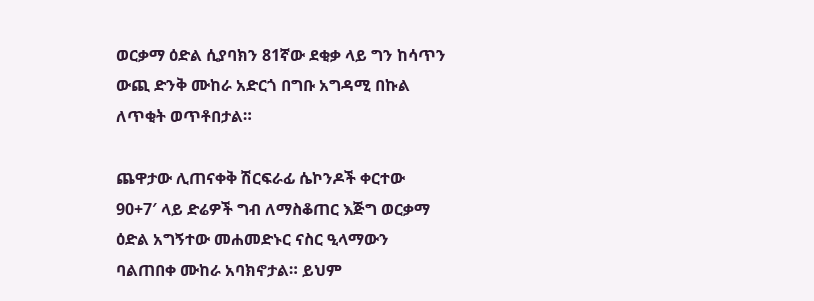ወርቃማ ዕድል ሲያባክን 81ኛው ደቂቃ ላይ ግን ከሳጥን ውጪ ድንቅ ሙከራ አድርጎ በግቡ አግዳሚ በኩል ለጥቂት ወጥቶበታል።

ጨዋታው ሊጠናቀቅ ሽርፍራፊ ሴኮንዶች ቀርተው 90+7′ ላይ ድሬዎች ግብ ለማስቆጠር እጅግ ወርቃማ ዕድል አግኝተው መሐመድኑር ናስር ዒላማውን ባልጠበቀ ሙከራ አባክኖታል። ይህም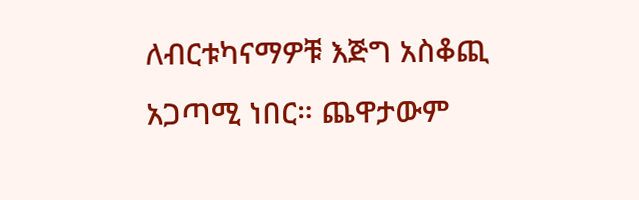ለብርቱካናማዎቹ እጅግ አስቆጪ አጋጣሚ ነበር። ጨዋታውም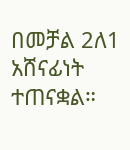በመቻል 2ለ1 አሸናፊነት ተጠናቋል።